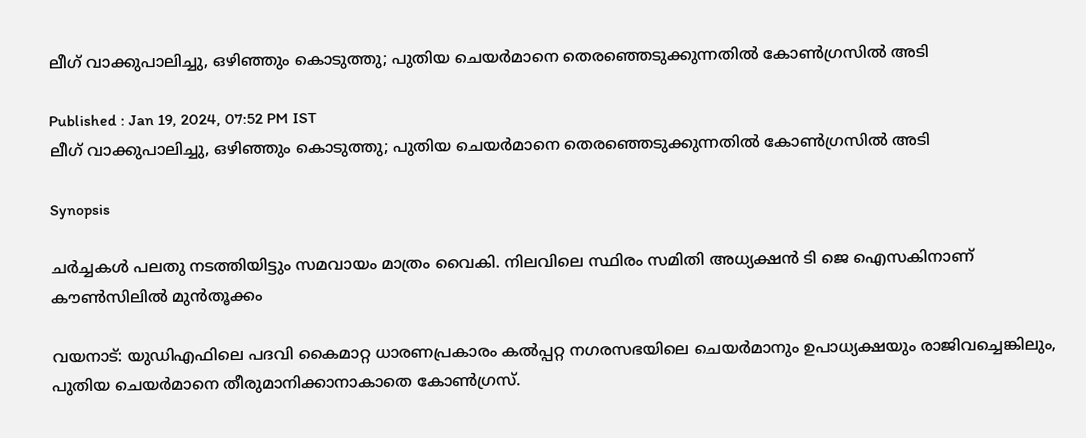ലീഗ് വാക്കുപാലിച്ചു, ഒഴിഞ്ഞും കൊടുത്തു; പുതിയ ചെയര്‍മാനെ തെരഞ്ഞെടുക്കുന്നതിൽ കോൺഗ്രസിൽ അടി

Published : Jan 19, 2024, 07:52 PM IST
ലീഗ് വാക്കുപാലിച്ചു, ഒഴിഞ്ഞും കൊടുത്തു; പുതിയ ചെയര്‍മാനെ തെരഞ്ഞെടുക്കുന്നതിൽ കോൺഗ്രസിൽ അടി

Synopsis

ചർച്ചകൾ പലതു നടത്തിയിട്ടും സമവായം മാത്രം വൈകി. നിലവിലെ സ്ഥിരം സമിതി അധ്യക്ഷൻ ടി ജെ ഐസകിനാണ് കൗൺസിലിൽ മുൻതൂക്കം

വയനാട്: യുഡിഎഫിലെ പദവി കൈമാറ്റ ധാരണപ്രകാരം കൽപ്പറ്റ നഗരസഭയിലെ ചെയർമാനും ഉപാധ്യക്ഷയും രാജിവച്ചെങ്കിലും, പുതിയ ചെയർമാനെ തീരുമാനിക്കാനാകാതെ കോൺഗ്രസ്.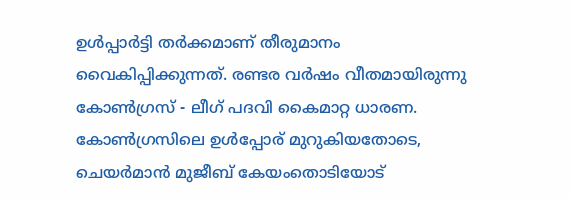ഉൾപ്പാർട്ടി തർക്കമാണ് തീരുമാനം വൈകിപ്പിക്കുന്നത്. രണ്ടര വർഷം വീതമായിരുന്നു കോൺഗ്രസ് - ലീഗ് പദവി കൈമാറ്റ ധാരണ. കോൺഗ്രസിലെ ഉൾപ്പോര് മുറുകിയതോടെ, ചെയർമാൻ മുജീബ് കേയംതൊടിയോട്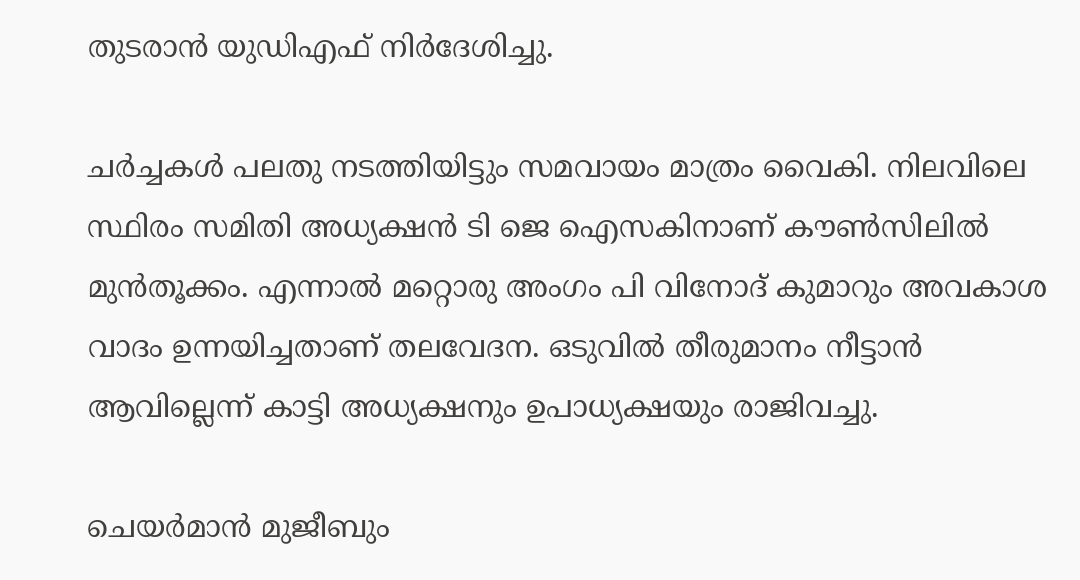തുടരാൻ യുഡിഎഫ് നിർദേശിച്ചു.

ചർച്ചകൾ പലതു നടത്തിയിട്ടും സമവായം മാത്രം വൈകി. നിലവിലെ സ്ഥിരം സമിതി അധ്യക്ഷൻ ടി ജെ ഐസകിനാണ് കൗൺസിലിൽ മുൻതൂക്കം. എന്നാൽ മറ്റൊരു അംഗം പി വിനോദ് കുമാറും അവകാശ വാദം ഉന്നയിച്ചതാണ് തലവേദന. ഒടുവിൽ തീരുമാനം നീട്ടാൻ ആവില്ലെന്ന് കാട്ടി അധ്യക്ഷനും ഉപാധ്യക്ഷയും രാജിവച്ചു.

ചെയർമാൻ മുജീബും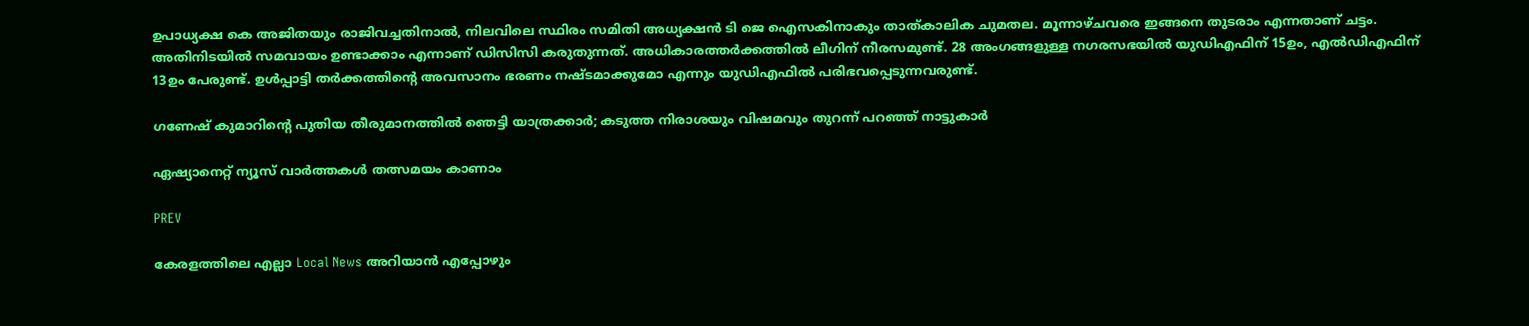ഉപാധ്യക്ഷ കെ അജിതയും രാജിവച്ചതിനാൽ, നിലവിലെ സ്ഥിരം സമിതി അധ്യക്ഷൻ ടി ജെ ഐസകിനാകും താത്കാലിക ചുമതല. മൂന്നാഴ്ചവരെ ഇങ്ങനെ തുടരാം എന്നതാണ് ചട്ടം. അതിനിടയിൽ സമവായം ഉണ്ടാക്കാം എന്നാണ് ഡിസിസി കരുതുന്നത്. അധികാരത്തർക്കത്തിൽ ലീഗിന് നീരസമുണ്ട്. 28 അംഗങ്ങളുള്ള നഗരസഭയിൽ യുഡിഎഫിന് 15ഉം, എൽഡിഎഫിന് 13ഉം പേരുണ്ട്. ഉൾപ്പാട്ടി തർക്കത്തിന്‍റെ അവസാനം ഭരണം നഷ്ടമാക്കുമോ എന്നും യുഡിഎഫിൽ പരിഭവപ്പെടുന്നവരുണ്ട്.

ഗണേഷ് കുമാറിന്‍റെ പുതിയ തീരുമാനത്തിൽ ഞെട്ടി യാത്രക്കാർ; കടുത്ത നിരാശയും വിഷമവും തുറന്ന് പറഞ്ഞ് നാട്ടുകാർ

ഏഷ്യാനെറ്റ് ന്യൂസ് വാർത്തകൾ തത്സമയം കാണാം

PREV

കേരളത്തിലെ എല്ലാ Local News അറിയാൻ എപ്പോഴും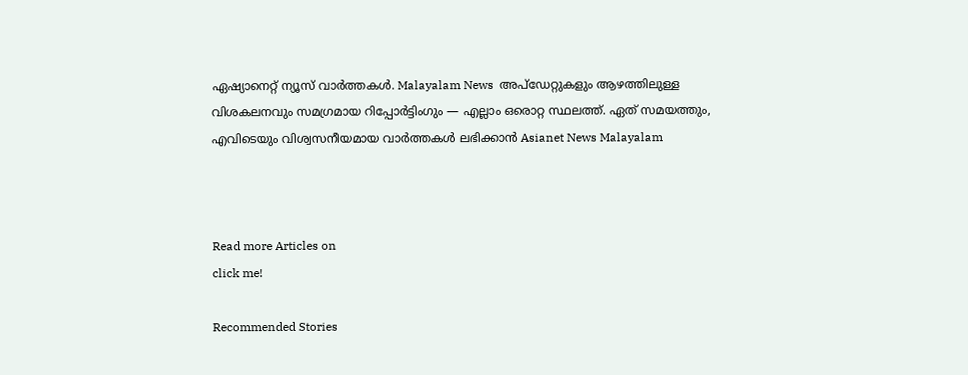ഏഷ്യാനെറ്റ് ന്യൂസ് വാർത്തകൾ. Malayalam News  അപ്‌ഡേറ്റുകളും ആഴത്തിലുള്ള വിശകലനവും സമഗ്രമായ റിപ്പോർട്ടിംഗും — എല്ലാം ഒരൊറ്റ സ്ഥലത്ത്. ഏത് സമയത്തും, എവിടെയും വിശ്വസനീയമായ വാർത്തകൾ ലഭിക്കാൻ Asianet News Malayalam



Read more Articles on
click me!

Recommended Stories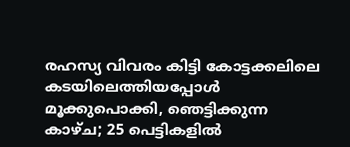രഹസ്യ വിവരം കിട്ടി കോട്ടക്കലിലെ കടയിലെത്തിയപ്പോൾ മൂക്കുപൊക്കി, ഞെട്ടിക്കുന്ന കാഴ്ച; 25 പെട്ടികളിൽ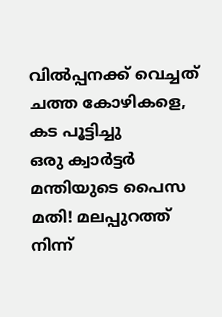വിൽപ്പനക്ക് വെച്ചത് ചത്ത കോഴികളെ, കട പൂട്ടിച്ചു
ഒരു ക്വാർട്ടർ മന്തിയുടെ പൈസ മതി! മലപ്പുറത്ത് നിന്ന്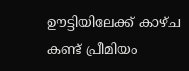ഊട്ടിയിലേക്ക് കാഴ്ച കണ്ട് പ്രീമിയം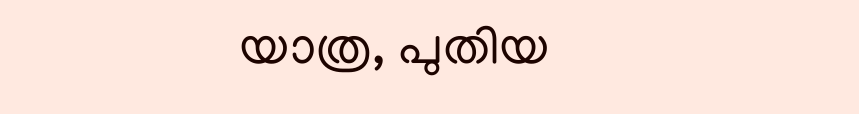യാത്ര, പുതിയ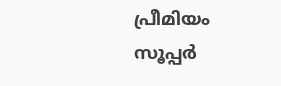പ്രീമിയം സൂപ്പര്‍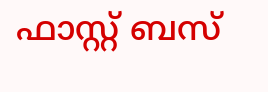ഫാസ്റ്റ് ബസ്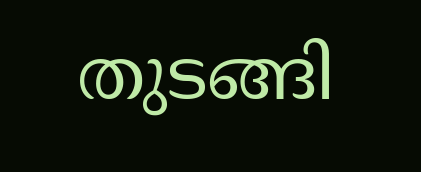തുടങ്ങി